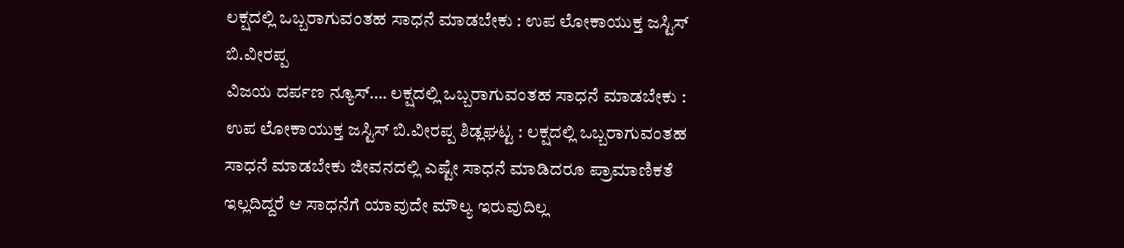ಲಕ್ಷದಲ್ಲಿ ಒಬ್ಬರಾಗುವಂತಹ ಸಾಧನೆ ಮಾಡಬೇಕು : ಉಪ ಲೋಕಾಯುಕ್ತ ಜಸ್ಟಿಸ್ ಬಿ.ವೀರಪ್ಪ
ವಿಜಯ ದರ್ಪಣ ನ್ಯೂಸ್…. ಲಕ್ಷದಲ್ಲಿ ಒಬ್ಬರಾಗುವಂತಹ ಸಾಧನೆ ಮಾಡಬೇಕು : ಉಪ ಲೋಕಾಯುಕ್ತ ಜಸ್ಟಿಸ್ ಬಿ.ವೀರಪ್ಪ ಶಿಡ್ಲಘಟ್ಟ : ಲಕ್ಷದಲ್ಲಿ ಒಬ್ಬರಾಗುವಂತಹ ಸಾಧನೆ ಮಾಡಬೇಕು ಜೀವನದಲ್ಲಿ ಎಷ್ಟೇ ಸಾಧನೆ ಮಾಡಿದರೂ ಪ್ರಾಮಾಣಿಕತೆ ಇಲ್ಲದಿದ್ದರೆ ಆ ಸಾಧನೆಗೆ ಯಾವುದೇ ಮೌಲ್ಯ ಇರುವುದಿಲ್ಲ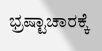ಭ್ರಷ್ಟಾಚಾರಕ್ಕೆ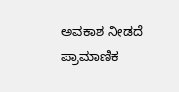ಅವಕಾಶ ನೀಡದೆ ಪ್ರಾಮಾಣಿಕ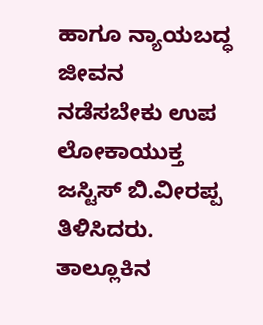ಹಾಗೂ ನ್ಯಾಯಬದ್ಧ ಜೀವನ ನಡೆಸಬೇಕು ಉಪ ಲೋಕಾಯುಕ್ತ ಜಸ್ಟಿಸ್ ಬಿ.ವೀರಪ್ಪ ತಿಳಿಸಿದರು. ತಾಲ್ಲೂಕಿನ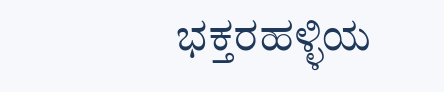ಭಕ್ತರಹಳ್ಳಿಯ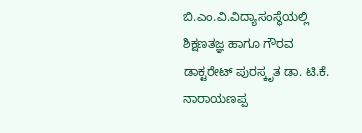ಬಿ.ಎಂ.ವಿ.ವಿದ್ಯಾಸಂಸ್ಥೆಯಲ್ಲಿ ಶಿಕ್ಷಣತಜ್ಞ ಹಾಗೂ ಗೌರವ ಡಾಕ್ಟರೇಟ್ ಪುರಸ್ಕೃತ ಡಾ. ಟಿ.ಕೆ. ನಾರಾಯಣಪ್ಪ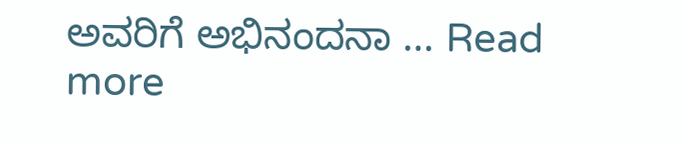ಅವರಿಗೆ ಅಭಿನಂದನಾ … Read more